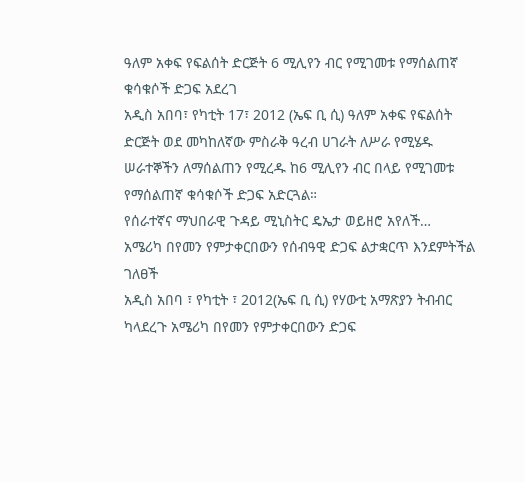ዓለም አቀፍ የፍልሰት ድርጅት 6 ሚሊየን ብር የሚገመቱ የማሰልጠኛ ቁሳቁሶች ድጋፍ አደረገ
አዲስ አበባ፣ የካቲት 17፣ 2012 (ኤፍ ቢ ሲ) ዓለም አቀፍ የፍልሰት ድርጅት ወደ መካከለኛው ምስራቅ ዓረብ ሀገራት ለሥራ የሚሄዱ ሠራተኞችን ለማሰልጠን የሚረዱ ከ6 ሚሊየን ብር በላይ የሚገመቱ የማሰልጠኛ ቁሳቁሶች ድጋፍ አድርጓል።
የሰራተኛና ማህበራዊ ጉዳይ ሚኒስትር ዴኤታ ወይዘሮ አየለች…
አሜሪካ በየመን የምታቀርበውን የሰብዓዊ ድጋፍ ልታቋርጥ እንደምትችል ገለፀች
አዲስ አበባ ፣ የካቲት ፣ 2012(ኤፍ ቢ ሲ) የሃውቲ አማጽያን ትብብር ካላደረጉ አሜሪካ በየመን የምታቀርበውን ድጋፍ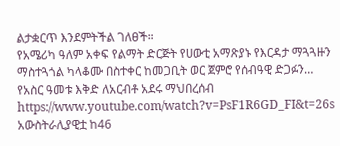ልታቋርጥ እንደምትችል ገለፀች።
የአሜሪካ ዓለም አቀፍ የልማት ድርጅት የሀውቲ አማጽያኑ የእርዳታ ማጓጓዙን ማስተጓጎል ካላቆሙ በስተቀር ከመጋቢት ወር ጀምሮ የሰብዓዊ ድጋፉን…
የአስር ዓመቱ እቅድ ለአርብቶ አደሩ ማህበረሰብ
https://www.youtube.com/watch?v=PsF1R6GD_FI&t=26s
አውስትራሊያዊቷ ከ46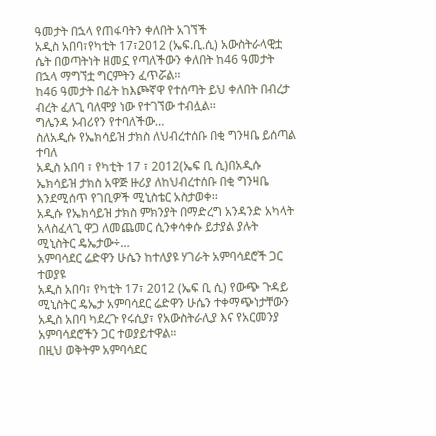ዓመታት በኋላ የጠፋባትን ቀለበት አገኘች
አዲስ አበባ፣የካቲት 17፣2012 (ኤፍ.ቢ.ሲ) አውስትራላዊቷ ሴት በወጣትነት ዘመኗ የጣለችውን ቀለበት ከ46 ዓመታት በኋላ ማግኘቷ ግርምትን ፈጥሯል፡፡
ከ46 ዓመታት በፊት ከእጮኛዋ የተሰጣት ይህ ቀለበት በብረታ ብረት ፈለጊ ባለሞያ ነው የተገኘው ተብሏል፡፡
ግሌንዳ ኦብሪየን የተባለችው…
ስለአዲሱ የኤክሳይዝ ታክስ ለህብረተሰቡ በቂ ግንዛቤ ይሰጣል ተባለ
አዲስ አበባ ፣ የካቲት 17 ፣ 2012(ኤፍ ቢ ሲ)በአዲሱ ኤክሳይዝ ታክስ አዋጅ ዙሪያ ለከህብረተሰቡ በቂ ግንዛቤ እንደሚሰጥ የገቢዎች ሚኒስቴር አስታወቀ፡፡
አዲሱ የኤክሳይዝ ታክስ ምክንያት በማድረግ አንዳንድ አካላት አላስፈላጊ ዋጋ ለመጨመር ሲንቀሳቀሱ ይታያል ያሉት ሚኒስትር ዴኤታው÷…
አምባሳደር ሬድዋን ሁሴን ከተለያዩ ሃገራት አምባሳደሮች ጋር ተወያዩ
አዲስ አበባ፣ የካቲት 17፣ 2012 (ኤፍ ቢ ሲ) የውጭ ጉዳይ ሚኒስትር ዴኤታ አምባሳደር ሬድዋን ሁሴን ተቀማጭነታቸውን አዲስ አበባ ካደረጉ የሩሲያ፣ የአውስትራሊያ እና የአርመንያ አምባሳደሮችን ጋር ተወያይተዋል።
በዚህ ወቅትም አምባሳደር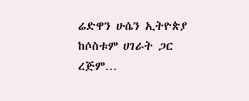ሬድዋን ሁሴን ኢትዮጵያ ከሶስቱም ሀገራት ጋር ረጅም…